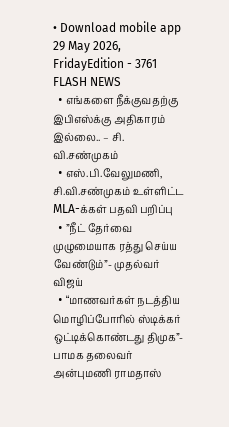• Download mobile app
29 May 2026, FridayEdition - 3761
FLASH NEWS
  • எங்களை நீக்குவதற்கு இபிஎஸ்க்கு அதிகாரம் இல்லை.. – சி. வி.சண்முகம்
  • எஸ்.பி.வேலுமணி, சி.வி.சண்முகம் உள்ளிட்ட MLA-க்கள் பதவி பறிப்பு
  • ”நீட் தேர்வை முழுமையாக ரத்து செய்ய வேண்டும்”- முதல்வர் விஜய்
  • “மாணவர்கள் நடத்திய மொழிப்போரில் ஸ்டிக்கர் ஒட்டிக்கொண்டது திமுக”- பாமக தலைவர் அன்புமணி ராமதாஸ்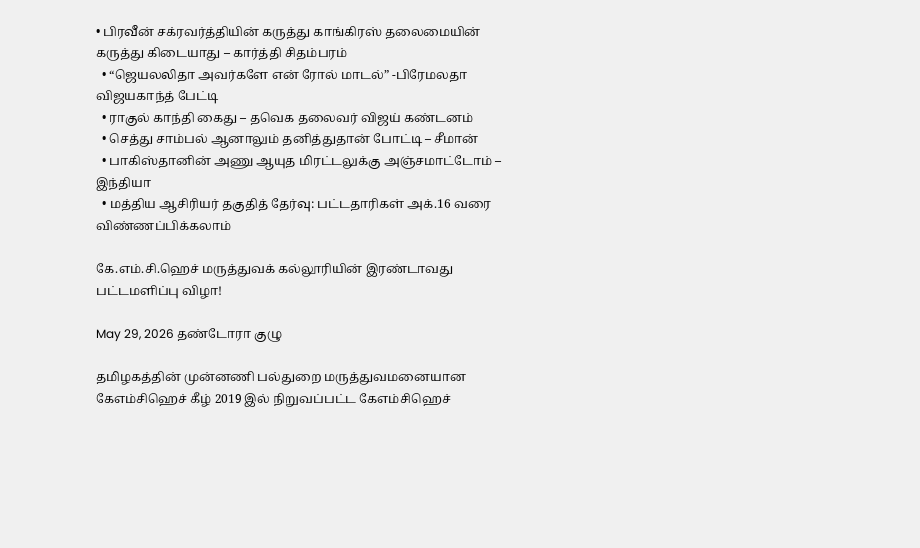• பிரவீன் சக்ரவர்த்தியின் கருத்து காங்கிரஸ் தலைமையின் கருத்து கிடையாது – கார்த்தி சிதம்பரம்
  • “ஜெயலலிதா அவர்களே என் ரோல் மாடல்” -பிரேமலதா விஜயகாந்த் பேட்டி
  • ராகுல் காந்தி கைது – தவெக தலைவர் விஜய் கண்டனம்
  • செத்து சாம்பல் ஆனாலும் தனித்துதான் போட்டி – சீமான்
  • பாகிஸ்தானின் அணு ஆயுத மிரட்டலுக்கு அஞ்சமாட்டோம் – இந்தியா
  • மத்திய ஆசிரியர் தகுதித் தேர்வு: பட்டதாரிகள் அக்.16 வரை விண்ணப்பிக்கலாம்

கே.எம்.சி.ஹெச் மருத்துவக் கல்லூரியின் இரண்டாவது பட்டமளிப்பு விழா!

May 29, 2026 தண்டோரா குழு

தமிழகத்தின் முன்னணி பல்துறை மருத்துவமனையான கேஎம்சிஹெச் கீழ் 2019 இல் நிறுவப்பட்ட கேஎம்சிஹெச்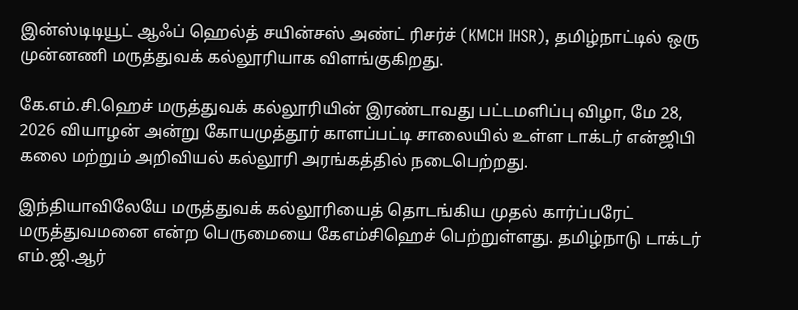இன்ஸ்டிடியூட் ஆஃப் ஹெல்த் சயின்சஸ் அண்ட் ரிசர்ச் (KMCH IHSR), தமிழ்நாட்டில் ஒரு முன்னணி மருத்துவக் கல்லூரியாக விளங்குகிறது.

கே.எம்.சி.ஹெச் மருத்துவக் கல்லூரியின் இரண்டாவது பட்டமளிப்பு விழா, மே 28, 2026 வியாழன் அன்று கோயமுத்தூர் காளப்பட்டி சாலையில் உள்ள டாக்டர் என்ஜிபி கலை மற்றும் அறிவியல் கல்லூரி அரங்கத்தில் நடைபெற்றது.

இந்தியாவிலேயே மருத்துவக் கல்லூரியைத் தொடங்கிய முதல் கார்ப்பரேட் மருத்துவமனை என்ற பெருமையை கேஎம்சிஹெச் பெற்றுள்ளது. தமிழ்நாடு டாக்டர் எம்.ஜி.ஆர்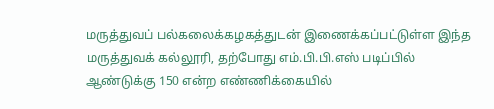மருத்துவப் பல்கலைக்கழகத்துடன் இணைக்கப்பட்டுள்ள இந்த மருத்துவக் கல்லூரி, தற்போது எம்.பி.பி.எஸ் படிப்பில் ஆண்டுக்கு 150 என்ற எண்ணிக்கையில்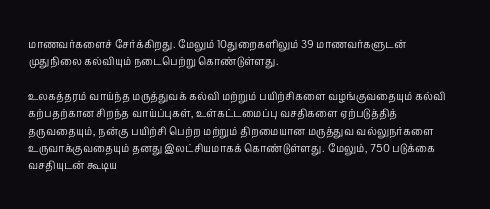மாணவர்களைச் சேர்க்கிறது. மேலும் 10துறைகளிலும் 39 மாணவர்களுடன் முதுநிலை கல்வியும் நடைபெற்று கொண்டுள்ளது.

உலகத்தரம் வாய்ந்த மருத்துவக் கல்வி மற்றும் பயிற்சிகளை வழங்குவதையும் கல்வி கற்பதற்கான சிறந்த வாய்ப்புகள், உள்கட்டமைப்பு வசதிகளை ஏற்படுத்தித் தருவதையும், நன்கு பயிற்சி பெற்ற மற்றும் திறமையான மருத்துவ வல்லுநர்களை உருவாக்குவதையும் தனது இலட்சியமாகக் கொண்டுள்ளது. மேலும், 750 படுக்கை வசதியுடன் கூடிய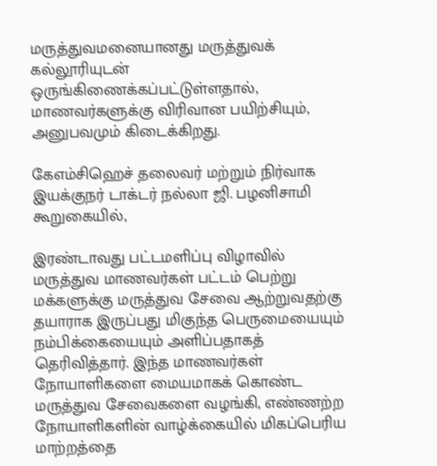மருத்துவமனையானது மருத்துவக் கல்லூரியுடன் ஒருங்கிணைக்கப்பட்டுள்ளதால், மாணவர்களுக்கு விரிவான பயிற்சியும், அனுபவமும் கிடைக்கிறது.

கேஎம்சிஹெச் தலைவர் மற்றும் நிர்வாக இயக்குநர் டாக்டர் நல்லா ஜி. பழனிசாமி கூறுகையில்,

இரண்டாவது பட்டமளிப்பு விழாவில் மருத்துவ மாணவர்கள் பட்டம் பெற்று மக்களுக்கு மருத்துவ சேவை ஆற்றுவதற்கு தயாராக இருப்பது மிகுந்த பெருமையையும் நம்பிக்கையையும் அளிப்பதாகத் தெரிவித்தார். இந்த மாணவர்கள் நோயாளிகளை மையமாகக் கொண்ட மருத்துவ சேவைகளை வழங்கி, எண்ணற்ற நோயாளிகளின் வாழ்க்கையில் மிகப்பெரிய மாற்றத்தை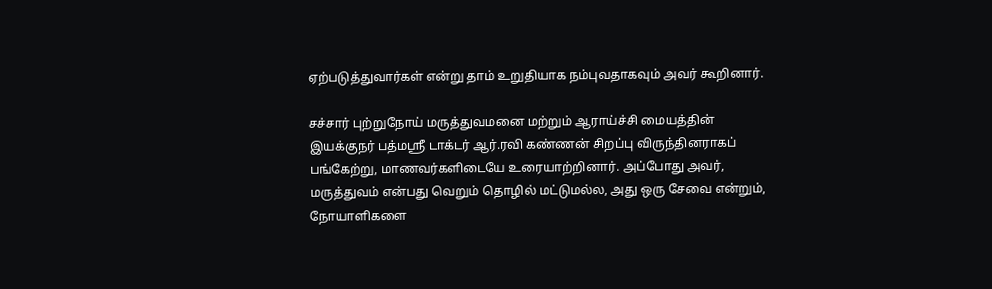ஏற்படுத்துவார்கள் என்று தாம் உறுதியாக நம்புவதாகவும் அவர் கூறினார்.

சச்சார் புற்றுநோய் மருத்துவமனை மற்றும் ஆராய்ச்சி மையத்தின் இயக்குநர் பத்மஸ்ரீ டாக்டர் ஆர்.ரவி கண்ணன் சிறப்பு விருந்தினராகப் பங்கேற்று, மாணவர்களிடையே உரையாற்றினார். அப்போது அவர், மருத்துவம் என்பது வெறும் தொழில் மட்டுமல்ல, அது ஒரு சேவை என்றும், நோயாளிகளை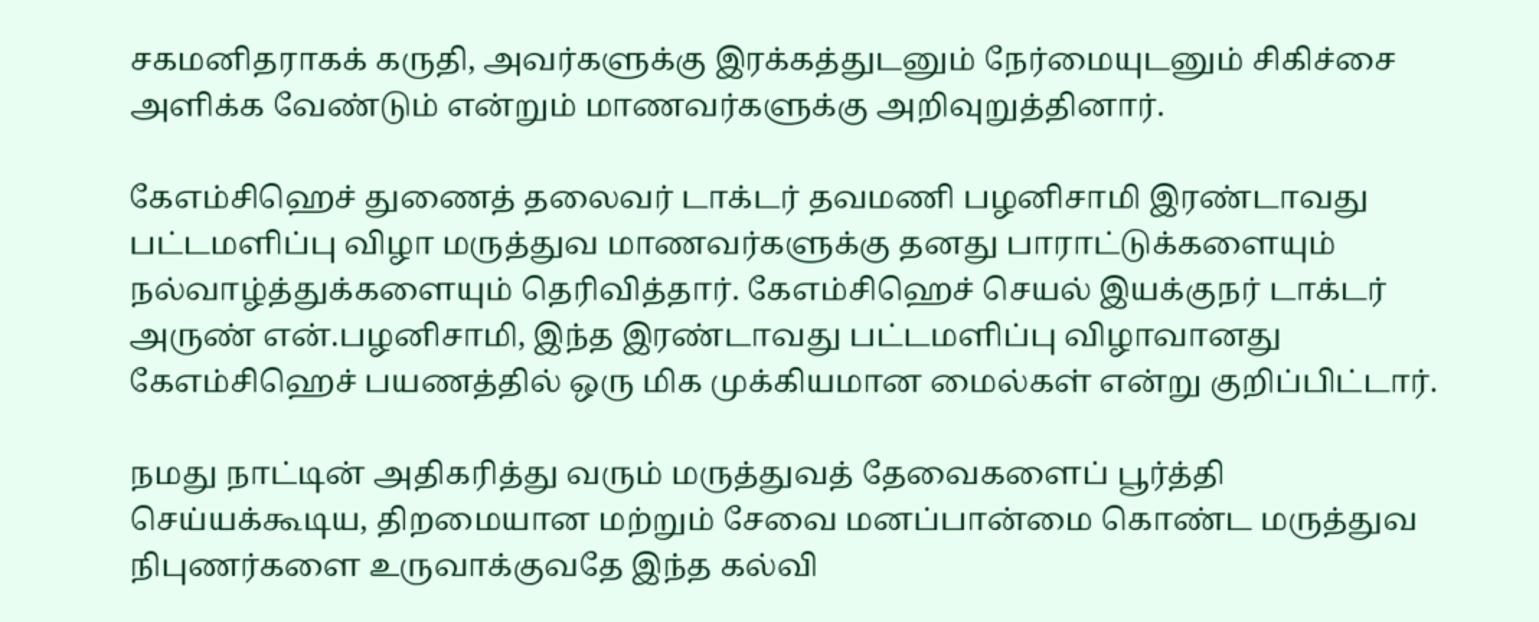சகமனிதராகக் கருதி, அவர்களுக்கு இரக்கத்துடனும் நேர்மையுடனும் சிகிச்சை அளிக்க வேண்டும் என்றும் மாணவர்களுக்கு அறிவுறுத்தினார்.

கேஎம்சிஹெச் துணைத் தலைவர் டாக்டர் தவமணி பழனிசாமி இரண்டாவது பட்டமளிப்பு விழா மருத்துவ மாணவர்களுக்கு தனது பாராட்டுக்களையும் நல்வாழ்த்துக்களையும் தெரிவித்தார். கேஎம்சிஹெச் செயல் இயக்குநர் டாக்டர் அருண் என்.பழனிசாமி, இந்த இரண்டாவது பட்டமளிப்பு விழாவானது கேஎம்சிஹெச் பயணத்தில் ஒரு மிக முக்கியமான மைல்கள் என்று குறிப்பிட்டார்.

நமது நாட்டின் அதிகரித்து வரும் மருத்துவத் தேவைகளைப் பூர்த்தி செய்யக்கூடிய, திறமையான மற்றும் சேவை மனப்பான்மை கொண்ட மருத்துவ நிபுணர்களை உருவாக்குவதே இந்த கல்வி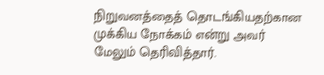நிறுவனத்தைத் தொடங்கியதற்கான முக்கிய நோக்கம் என்று அவர் மேலும் தெரிவித்தார்.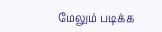மேலும் படிக்க